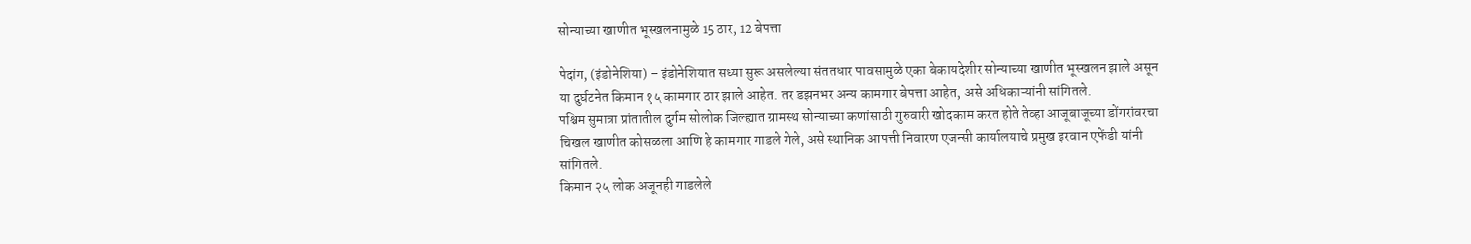सोन्याच्या खाणीत भूस्खलनामुळे 15 ठार, 12 बेपत्ता

पेदांग, (इंडोनेशिया) – इंडोनेशियात सध्या सुरू असलेल्या संततधार पावसामुळे एका बेकायदेशीर सोन्याच्या खाणीत भूस्खलन झाले असून या दुर्घटनेत किमान १५ कामगार ठार झाले आहेत. तर डझनभर अन्य कामगार बेपत्ता आहेत, असे अधिकाऱ्यांनी सांगितले.
पश्चिम सुमात्रा प्रांतातील दुर्गम सोलोक जिल्ह्यात ग्रामस्थ सोन्याच्या कणांसाठी गुरुवारी खोदकाम करत होते तेव्हा आजूबाजूच्या डोंगरांवरचा चिखल खाणीत कोसळला आणि हे कामगार गाडले गेले, असे स्थानिक आपत्ती निवारण एजन्सी कार्यालयाचे प्रमुख इरवान एफेंडी यांनी सांगितले.
किमान २५ लोक अजूनही गाडलेले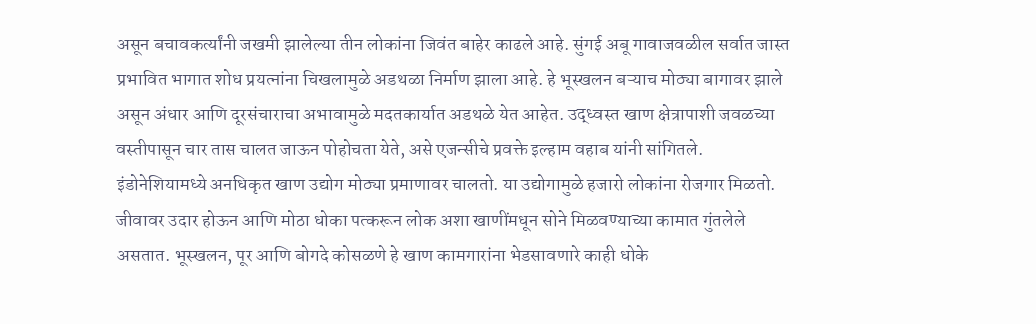असून बचावकर्त्यांनी जखमी झालेल्या तीन लोकांना जिवंत बाहेर काढले आहे. सुंगई अबू गावाजवळील सर्वात जास्त प्रभावित भागात शोध प्रयत्नांना चिखलामुळे अडथळा निर्माण झाला आहे. हे भूस्खलन बऱ्याच मोठ्या बागावर झाले असून अंधार आणि दूरसंचाराचा अभावामुळे मदतकार्यात अडथळे येत आहेत. उद्ध्वस्त खाण क्षेत्रापाशी जवळच्या वस्तीपासून चार तास चालत जाऊन पोहोचता येते, असे एजन्सीचे प्रवक्ते इल्हाम वहाब यांनी सांगितले.
इंडोनेशियामध्ये अनधिकृत खाण उद्योग मोठ्या प्रमाणावर चालतो. या उद्योगामुळे हजारो लोकांना रोजगार मिळतो. जीवावर उदार होऊन आणि मोठा धोका पत्करून लोक अशा खाणींमधून सोने मिळवण्याच्या कामात गुंतलेले असतात. भूस्खलन, पूर आणि बोगदे कोसळणे हे खाण कामगारांना भेडसावणारे काही धोके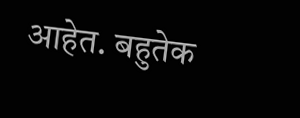आहेत. बहुतेक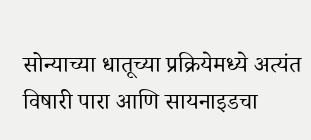सोन्याच्या धातूच्या प्रक्रियेमध्ये अत्यंत विषारी पारा आणि सायनाइडचा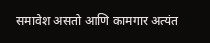समावेश असतो आणि कामगार अत्यंत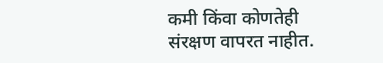कमी किंवा कोणतेही संरक्षण वापरत नाहीत.